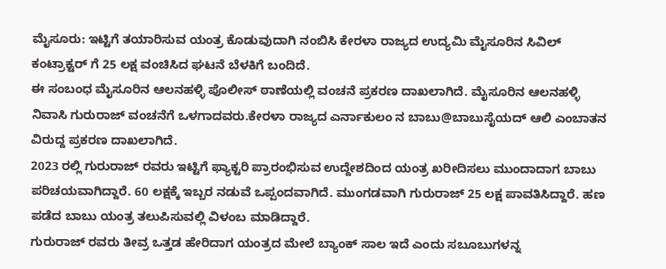ಮೈಸೂರು: ಇಟ್ಟಿಗೆ ತಯಾರಿಸುವ ಯಂತ್ರ ಕೊಡುವುದಾಗಿ ನಂಬಿಸಿ ಕೇರಳಾ ರಾಜ್ಯದ ಉದ್ಯಮಿ ಮೈಸೂರಿನ ಸಿವಿಲ್ ಕಂಟ್ರಾಕ್ಟರ್ ಗೆ 25 ಲಕ್ಷ ವಂಚಿಸಿದ ಘಟನೆ ಬೆಳಕಿಗೆ ಬಂದಿದೆ.
ಈ ಸಂಬಂಧ ಮೈಸೂರಿನ ಆಲನಹಳ್ಳಿ ಪೊಲೀಸ್ ಠಾಣೆಯಲ್ಲಿ ವಂಚನೆ ಪ್ರಕರಣ ದಾಖಲಾಗಿದೆ. ಮೈಸೂರಿನ ಆಲನಹಳ್ಳಿ ನಿವಾಸಿ ಗುರುರಾಜ್ ವಂಚನೆಗೆ ಒಳಗಾದವರು.ಕೇರಳಾ ರಾಜ್ಯದ ಎರ್ನಾಕುಲಂ ನ ಬಾಬು@ಬಾಬುಸೈಯದ್ ಆಲಿ ಎಂಬಾತನ ವಿರುದ್ದ ಪ್ರಕರಣ ದಾಖಲಾಗಿದೆ.
2023 ರಲ್ಲಿ ಗುರುರಾಜ್ ರವರು ಇಟ್ಟಿಗೆ ಫ್ಯಾಕ್ಟರಿ ಪ್ರಾರಂಭಿಸುವ ಉದ್ದೇಶದಿಂದ ಯಂತ್ರ ಖರೀದಿಸಲು ಮುಂದಾದಾಗ ಬಾಬು ಪರಿಚಯವಾಗಿದ್ದಾರೆ. 60 ಲಕ್ಷಕ್ಕೆ ಇಬ್ಬರ ನಡುವೆ ಒಪ್ಪಂದವಾಗಿದೆ. ಮುಂಗಡವಾಗಿ ಗುರುರಾಜ್ 25 ಲಕ್ಷ ಪಾವತಿಸಿದ್ದಾರೆ. ಹಣ ಪಡೆದ ಬಾಬು ಯಂತ್ರ ತಲುಪಿಸುವಲ್ಲಿ ವಿಳಂಬ ಮಾಡಿದ್ದಾರೆ.
ಗುರುರಾಜ್ ರವರು ತೀವ್ರ ಒತ್ತಡ ಹೇರಿದಾಗ ಯಂತ್ರದ ಮೇಲೆ ಬ್ಯಾಂಕ್ ಸಾಲ ಇದೆ ಎಂದು ಸಬೂಬುಗಳನ್ನ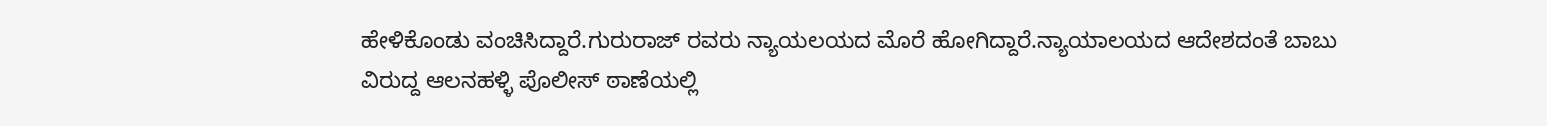ಹೇಳಿಕೊಂಡು ವಂಚಿಸಿದ್ದಾರೆ.ಗುರುರಾಜ್ ರವರು ನ್ಯಾಯಲಯದ ಮೊರೆ ಹೋಗಿದ್ದಾರೆ.ನ್ಯಾಯಾಲಯದ ಆದೇಶದಂತೆ ಬಾಬು ವಿರುದ್ದ ಆಲನಹಳ್ಳಿ ಪೊಲೀಸ್ ಠಾಣೆಯಲ್ಲಿ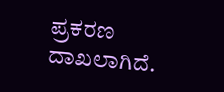ಪ್ರಕರಣ ದಾಖಲಾಗಿದೆ.